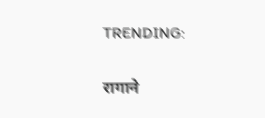TRENDING:

रागाने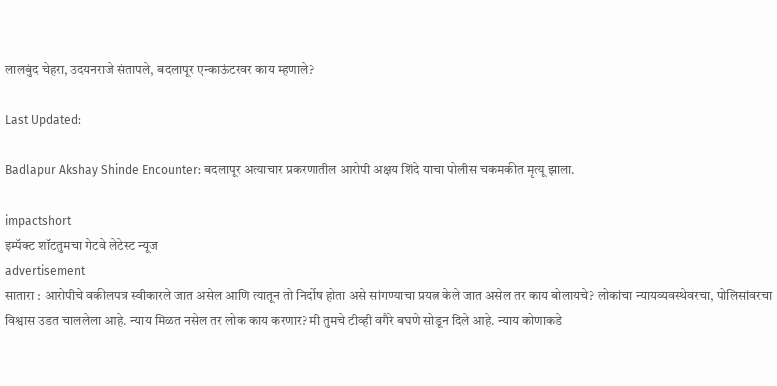लालबुंद चेहरा, उदयनराजे संतापले, बदलापूर एन्काऊंटरवर काय म्हणाले?

Last Updated:

Badlapur Akshay Shinde Encounter: बदलापूर अत्याचार प्रकरणातील आरोपी अक्षय शिंदे याचा पोलीस चकमकीत मृत्यू झाला.

impactshort
इम्पॅक्ट शॉटतुमचा गेटवे लेटेस्ट न्यूज
advertisement
सातारा : आरोपीचे वकीलपत्र स्वीकारले जात असेल आणि त्यातून तो निर्दोष होता असे सांगण्याचा प्रयत्न केले जात असेल तर काय बोलायचे? लोकांचा न्यायव्यवस्थेवरचा, पोलिसांवरचा विश्वास उडत चाललेला आहे. न्याय मिळत नसेल तर लोक काय करणार? मी तुमचे टीव्ही वगैरे बघणे सोडून दिले आहे. न्याय कोणाकडे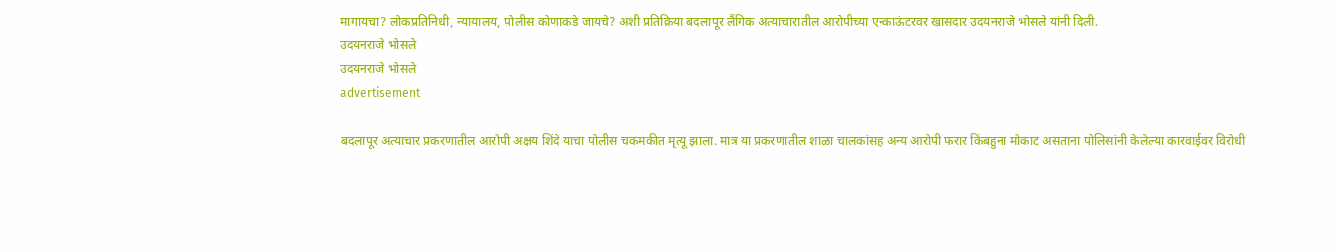मागायचा? लोकप्रतिनिधी, न्यायालय, पोलीस कोणाकडे जायचे? अशी प्रतिक्रिया बदलापूर लैंगिक अत्याचारातील आरोपीच्या एन्काऊंटरवर खासदार उदयनराजे भोसले यांनी दिली.
उदयनराजे भोसले
उदयनराजे भोसले
advertisement

बदलापूर अत्याचार प्रकरणातील आरोपी अक्षय शिंदे याचा पोलीस चकमकीत मृत्यू झाला. मात्र या प्रकरणातील शाळा चालकांसह अन्य आरोपी फरार किंबहुना मोकाट असताना पोलिसांनी केलेल्या कारवाईवर विरोधी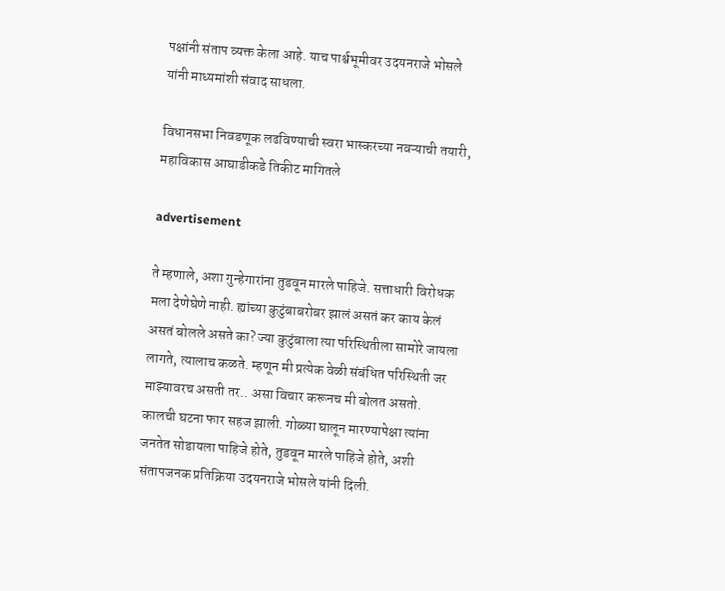पक्षांनी संताप व्यक्त केला आहे. याच पार्श्वभूमीवर उदयनराजे भोसले यांनी माध्यमांशी संवाद साधला.

विधानसभा निवडणूक लढविण्याची स्वरा भास्करच्या नवऱ्याची तयारी, महाविकास आघाडीकडे तिकीट मागितले

advertisement

ते म्हणाले, अशा गुन्हेगारांना तुडवून मारले पाहिजे. सत्ताधारी विरोधक मला देणेघेणे नाही. ह्यांच्या कुटुंबाबरोबर झालं असतं कर काय केलं असतं बोलले असते का? ज्या कुटुंबाला त्या परिस्थितीला सामोरे जायला लागते, त्यालाच कळते. म्हणून मी प्रत्येक वेळी संबंधित परिस्थिती जर माझ्यावरच असती तर.. असा विचार करूनच मी बोलत असतो. कालची घटना फार सहज झाली. गोळ्या घालून मारण्यापेक्षा त्यांना जनतेत सोडायला पाहिजे होते, तुडवून मारले पाहिजे होते, अशी संतापजनक प्रतिक्रिया उदयनराजे भोसले यांनी दिली.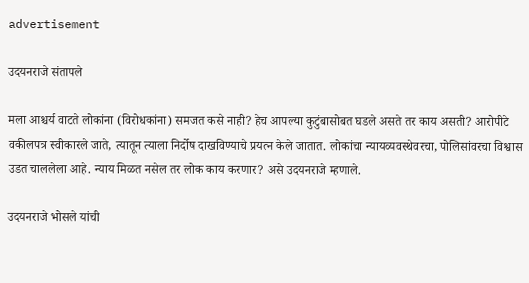advertisement

उदयनराजे संतापले

मला आश्चर्य वाटते लोकांना (विरोधकांना) समजत कसे नाही? हेच आपल्या कुटुंबासोबत घडले असते तर काय असती? आरोपीटे वकीलपत्र स्वीकारले जाते, त्यातून त्याला निर्दोष दाखविण्याचे प्रयत्न केले जातात. लोकांचा न्यायव्यवस्थेवरचा, पोलिसांवरचा विश्वास उडत चाललेला आहे. न्याय मिळत नसेल तर लोक काय करणार? असे उदयनराजे म्हणाले.

उदयनराजे भोसले यांची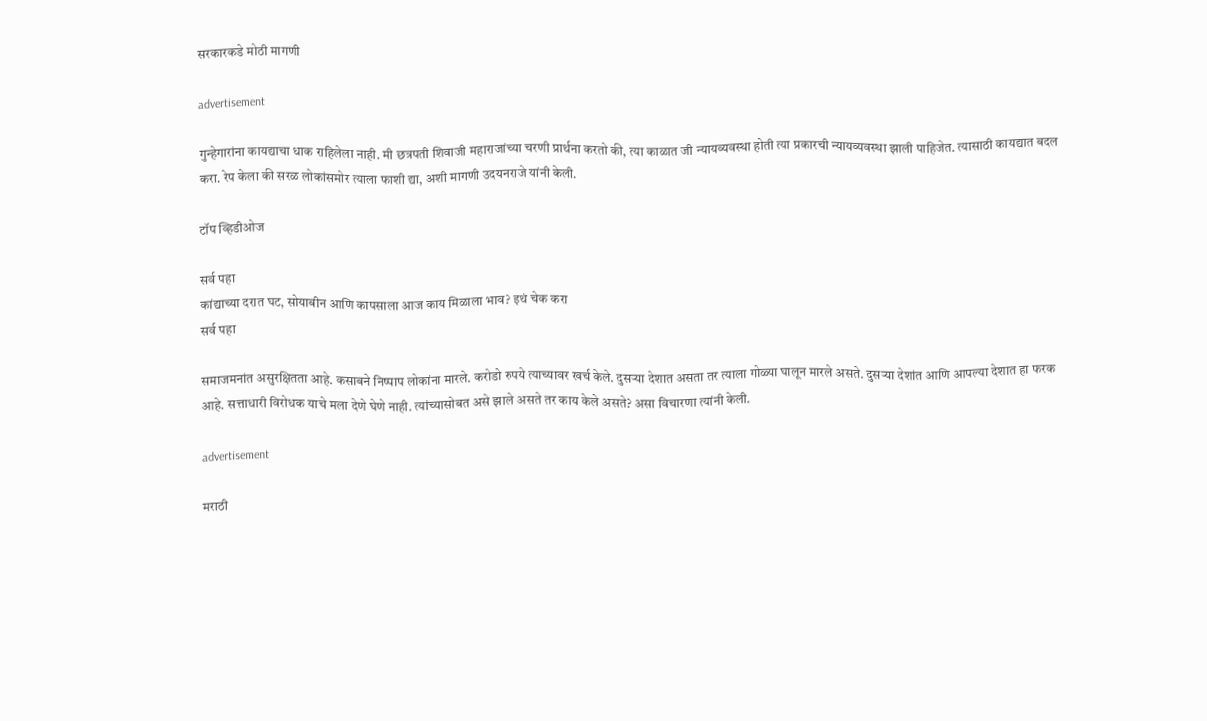सरकारकडे मोठी मागणी

advertisement

गुन्हेगारांना कायद्याचा धाक राहिलेला नाही. मी छत्रपती शिवाजी महाराजांच्या चरणी प्रार्थना करतो की, त्या काळात जी न्यायव्यवस्था होती त्या प्रकारची न्यायव्यवस्था झाली पाहिजेत. त्यासाठी कायद्यात बदल करा. रेप केला की सरळ लोकांसमोर त्याला फाशी द्या, अशी मागणी उदयनराजे यांनी केली.

टॉप व्हिडीओज

सर्व पहा
कांद्याच्या दरात घट, सोयाबीन आणि कापसाला आज काय मिळाला भाव? इथं चेक करा
सर्व पहा

समाजमनांत असुरक्षितता आहे. कसाबने निष्पाप लोकांना मारले. करोडो रुपये त्याच्यावर खर्च केले. दुसऱ्या देशात असता तर त्याला गोळ्या घालून मारले असते. दुसऱ्या देशांत आणि आपल्या देशात हा फरक आहे. सत्ताधारी विरोधक याचे मला देणे घेणे नाही. त्यांच्यासोबत असे झाले असते तर काय केले असते? असा विचारणा त्यांनी केली.

advertisement

मराठी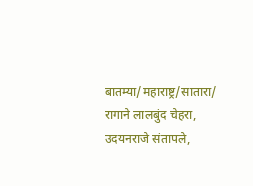बातम्या/महाराष्ट्र/सातारा/
रागाने लालबुंद चेहरा, उदयनराजे संतापले,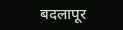बदलापूर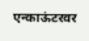एन्काऊंटरवर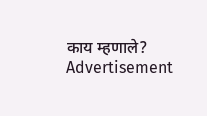काय म्हणाले?
Advertisement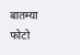बातम्या
फोटो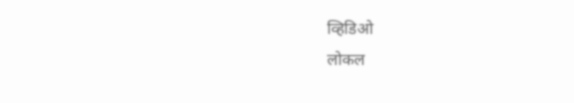व्हिडिओ
लोकल